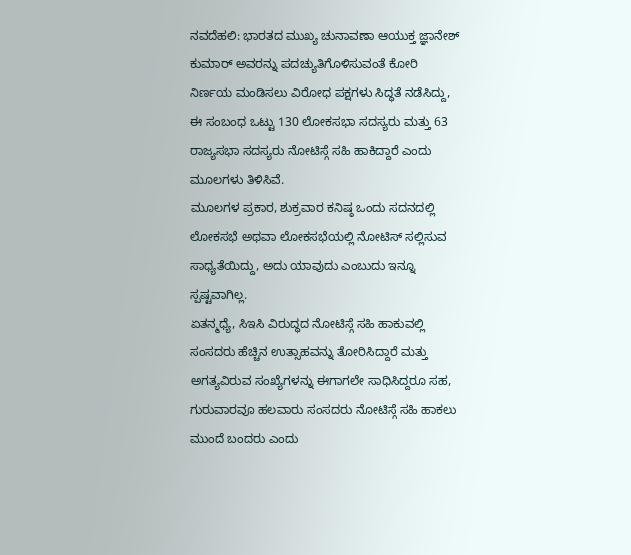ನವದೆಹಲಿ: ಭಾರತದ ಮುಖ್ಯ ಚುನಾವಣಾ ಆಯುಕ್ತ ಜ್ಞಾನೇಶ್ ಕುಮಾರ್ ಅವರನ್ನು ಪದಚ್ಯುತಿಗೊಳಿಸುವಂತೆ ಕೋರಿ ನಿರ್ಣಯ ಮಂಡಿಸಲು ವಿರೋಧ ಪಕ್ಷಗಳು ಸಿದ್ಧತೆ ನಡೆಸಿದ್ದು, ಈ ಸಂಬಂಧ ಒಟ್ಟು 130 ಲೋಕಸಭಾ ಸದಸ್ಯರು ಮತ್ತು 63 ರಾಜ್ಯಸಭಾ ಸದಸ್ಯರು ನೋಟಿಸ್ಗೆ ಸಹಿ ಹಾಕಿದ್ದಾರೆ ಎಂದು ಮೂಲಗಳು ತಿಳಿಸಿವೆ.
ಮೂಲಗಳ ಪ್ರಕಾರ, ಶುಕ್ರವಾರ ಕನಿಷ್ಠ ಒಂದು ಸದನದಲ್ಲಿ ಲೋಕಸಭೆ ಅಥವಾ ಲೋಕಸಭೆಯಲ್ಲಿ ನೋಟಿಸ್ ಸಲ್ಲಿಸುವ ಸಾಧ್ಯತೆಯಿದ್ದು, ಅದು ಯಾವುದು ಎಂಬುದು ಇನ್ನೂ ಸ್ಪಷ್ಟವಾಗಿಲ್ಲ.
ಏತನ್ಮಧ್ಯೆ, ಸಿಇಸಿ ವಿರುದ್ಧದ ನೋಟಿಸ್ಗೆ ಸಹಿ ಹಾಕುವಲ್ಲಿ ಸಂಸದರು ಹೆಚ್ಚಿನ ಉತ್ಸಾಹವನ್ನು ತೋರಿಸಿದ್ದಾರೆ ಮತ್ತು ಅಗತ್ಯವಿರುವ ಸಂಖ್ಯೆಗಳನ್ನು ಈಗಾಗಲೇ ಸಾಧಿಸಿದ್ದರೂ ಸಹ, ಗುರುವಾರವೂ ಹಲವಾರು ಸಂಸದರು ನೋಟಿಸ್ಗೆ ಸಹಿ ಹಾಕಲು ಮುಂದೆ ಬಂದರು ಎಂದು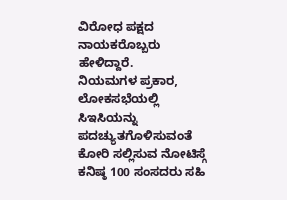ವಿರೋಧ ಪಕ್ಷದ ನಾಯಕರೊಬ್ಬರು ಹೇಳಿದ್ದಾರೆ.
ನಿಯಮಗಳ ಪ್ರಕಾರ, ಲೋಕಸಭೆಯಲ್ಲಿ ಸಿಇಸಿಯನ್ನು ಪದಚ್ಯುತಗೊಳಿಸುವಂತೆ ಕೋರಿ ಸಲ್ಲಿಸುವ ನೋಟಿಸ್ಗೆ ಕನಿಷ್ಠ 100 ಸಂಸದರು ಸಹಿ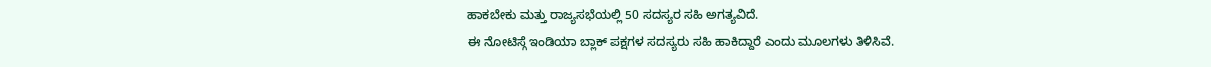ಹಾಕಬೇಕು ಮತ್ತು ರಾಜ್ಯಸಭೆಯಲ್ಲಿ 50 ಸದಸ್ಯರ ಸಹಿ ಅಗತ್ಯವಿದೆ.
ಈ ನೋಟಿಸ್ಗೆ ಇಂಡಿಯಾ ಬ್ಲಾಕ್ ಪಕ್ಷಗಳ ಸದಸ್ಯರು ಸಹಿ ಹಾಕಿದ್ದಾರೆ ಎಂದು ಮೂಲಗಳು ತಿಳಿಸಿವೆ.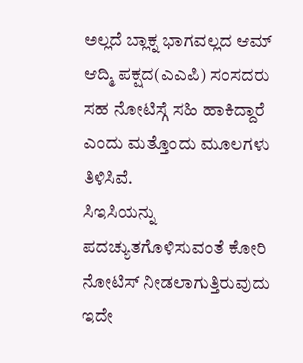ಅಲ್ಲದೆ ಬ್ಲಾಕ್ನ ಭಾಗವಲ್ಲದ ಆಮ್ ಆದ್ಮಿ ಪಕ್ಷದ(ಎಎಪಿ) ಸಂಸದರು ಸಹ ನೋಟಿಸ್ಗೆ ಸಹಿ ಹಾಕಿದ್ದಾರೆ ಎಂದು ಮತ್ತೊಂದು ಮೂಲಗಳು ತಿಳಿಸಿವೆ.
ಸಿಇಸಿಯನ್ನು ಪದಚ್ಯುತಗೊಳಿಸುವಂತೆ ಕೋರಿ ನೋಟಿಸ್ ನೀಡಲಾಗುತ್ತಿರುವುದು ಇದೇ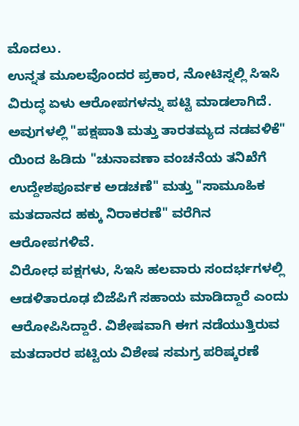ಮೊದಲು.
ಉನ್ನತ ಮೂಲವೊಂದರ ಪ್ರಕಾರ, ನೋಟಿಸ್ನಲ್ಲಿ ಸಿಇಸಿ ವಿರುದ್ಧ ಏಳು ಆರೋಪಗಳನ್ನು ಪಟ್ಟಿ ಮಾಡಲಾಗಿದೆ. ಅವುಗಳಲ್ಲಿ "ಪಕ್ಷಪಾತಿ ಮತ್ತು ತಾರತಮ್ಯದ ನಡವಳಿಕೆ" ಯಿಂದ ಹಿಡಿದು "ಚುನಾವಣಾ ವಂಚನೆಯ ತನಿಖೆಗೆ ಉದ್ದೇಶಪೂರ್ವಕ ಅಡಚಣೆ" ಮತ್ತು "ಸಾಮೂಹಿಕ ಮತದಾನದ ಹಕ್ಕು ನಿರಾಕರಣೆ" ವರೆಗಿನ ಆರೋಪಗಳಿವೆ.
ವಿರೋಧ ಪಕ್ಷಗಳು, ಸಿಇಸಿ ಹಲವಾರು ಸಂದರ್ಭಗಳಲ್ಲಿ ಆಡಳಿತಾರೂಢ ಬಿಜೆಪಿಗೆ ಸಹಾಯ ಮಾಡಿದ್ದಾರೆ ಎಂದು ಆರೋಪಿಸಿದ್ದಾರೆ. ವಿಶೇಷವಾಗಿ ಈಗ ನಡೆಯುತ್ತಿರುವ ಮತದಾರರ ಪಟ್ಟಿಯ ವಿಶೇಷ ಸಮಗ್ರ ಪರಿಷ್ಕರಣೆ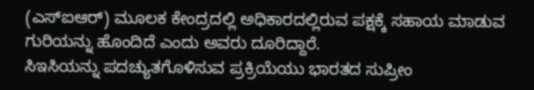(ಎಸ್ಐಆರ್) ಮೂಲಕ ಕೇಂದ್ರದಲ್ಲಿ ಅಧಿಕಾರದಲ್ಲಿರುವ ಪಕ್ಷಕ್ಕೆ ಸಹಾಯ ಮಾಡುವ ಗುರಿಯನ್ನು ಹೊಂದಿದೆ ಎಂದು ಅವರು ದೂರಿದ್ದಾರೆ.
ಸಿಇಸಿಯನ್ನು ಪದಚ್ಯುತಗೊಳಿಸುವ ಪ್ರಕ್ರಿಯೆಯು ಭಾರತದ ಸುಪ್ರೀಂ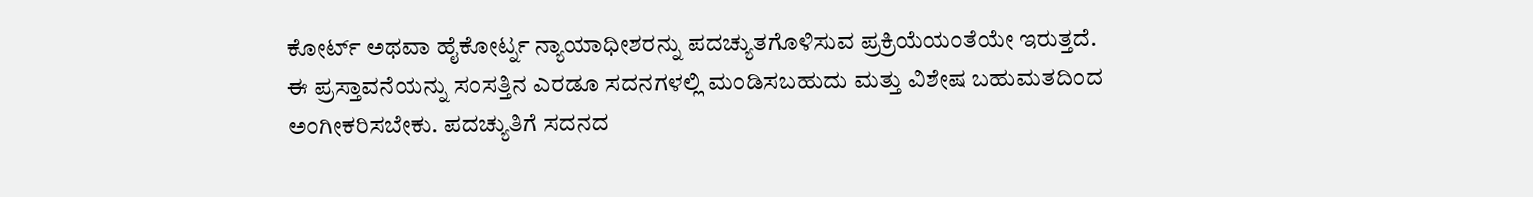ಕೋರ್ಟ್ ಅಥವಾ ಹೈಕೋರ್ಟ್ನ ನ್ಯಾಯಾಧೀಶರನ್ನು ಪದಚ್ಯುತಗೊಳಿಸುವ ಪ್ರಕ್ರಿಯೆಯಂತೆಯೇ ಇರುತ್ತದೆ. ಈ ಪ್ರಸ್ತಾವನೆಯನ್ನು ಸಂಸತ್ತಿನ ಎರಡೂ ಸದನಗಳಲ್ಲಿ ಮಂಡಿಸಬಹುದು ಮತ್ತು ವಿಶೇಷ ಬಹುಮತದಿಂದ ಅಂಗೀಕರಿಸಬೇಕು. ಪದಚ್ಯುತಿಗೆ ಸದನದ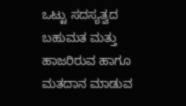ಒಟ್ಟು ಸದಸ್ಯತ್ವದ ಬಹುಮತ ಮತ್ತು ಹಾಜರಿರುವ ಹಾಗೂ ಮತದಾನ ಮಾಡುವ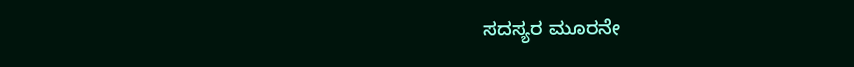ಸದಸ್ಯರ ಮೂರನೇ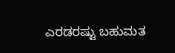ಎರಡರಷ್ಟು ಬಹುಮತ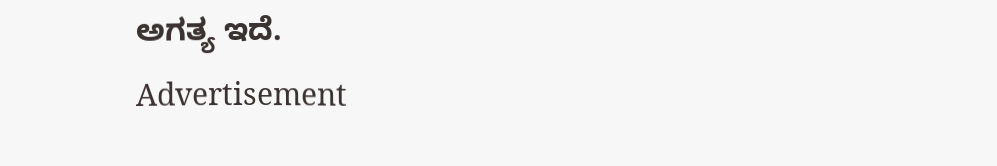ಅಗತ್ಯ ಇದೆ.
Advertisement